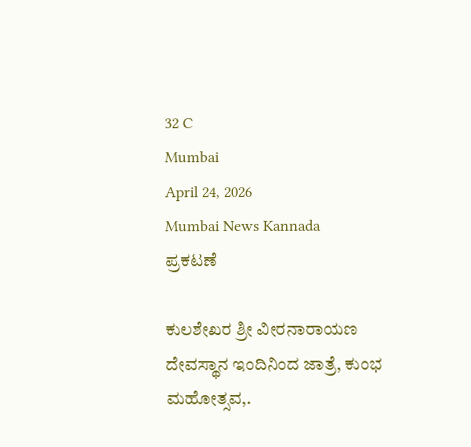32 C
Mumbai
April 24, 2026
Mumbai News Kannada
ಪ್ರಕಟಣೆ

ಕುಲಶೇಖರ ಶ್ರೀ ವೀರನಾರಾಯಣ ದೇವಸ್ಥಾನ ಇಂದಿನಿಂದ ಜಾತ್ರೆ, ಕುಂಭ ಮಹೋತ್ಸವ,.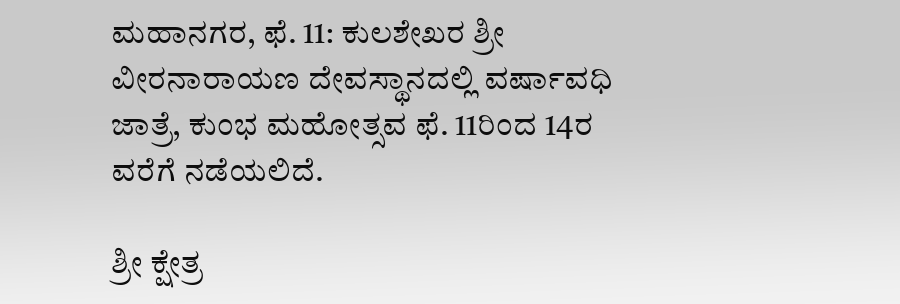ಮಹಾನಗರ, ಫೆ. 11: ಕುಲಶೇಖರ ಶ್ರೀ ವೀರನಾರಾಯಣ ದೇವಸ್ಥಾನದಲ್ಲಿ ವರ್ಷಾವಧಿ ಜಾತ್ರೆ, ಕುಂಭ ಮಹೋತ್ಸವ ಫೆ. 11ರಿಂದ 14ರ ವರೆಗೆ ನಡೆಯಲಿದೆ.

ಶ್ರೀ ಕ್ಷೇತ್ರ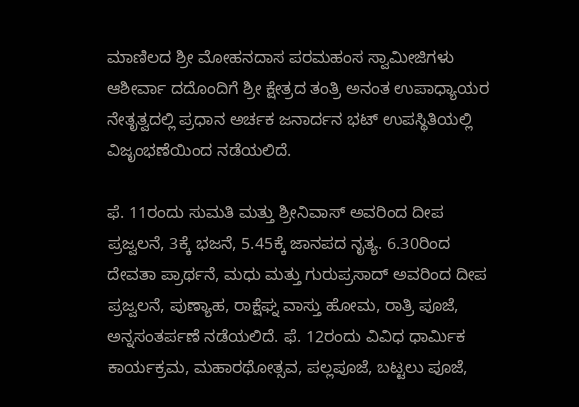ಮಾಣಿಲದ ಶ್ರೀ ಮೋಹನದಾಸ ಪರಮಹಂಸ ಸ್ವಾಮೀಜಿಗಳು ಆಶೀರ್ವಾ ದದೊಂದಿಗೆ ಶ್ರೀ ಕ್ಷೇತ್ರದ ತಂತ್ರಿ ಅನಂತ ಉಪಾಧ್ಯಾಯರ ನೇತೃತ್ವದಲ್ಲಿ ಪ್ರಧಾನ ಅರ್ಚಕ ಜನಾರ್ದನ ಭಟ್ ಉಪಸ್ಥಿತಿಯಲ್ಲಿ ವಿಜೃಂಭಣೆಯಿಂದ ನಡೆಯಲಿದೆ.

ಫೆ. 11ರಂದು ಸುಮತಿ ಮತ್ತು ಶ್ರೀನಿವಾಸ್‌ ಅವರಿಂದ ದೀಪ ಪ್ರಜ್ವಲನೆ, 3ಕ್ಕೆ ಭಜನೆ, 5.45ಕ್ಕೆ ಜಾನಪದ ನೃತ್ಯ. 6.30ರಿಂದ ದೇವತಾ ಪ್ರಾರ್ಥನೆ, ಮಧು ಮತ್ತು ಗುರುಪ್ರಸಾದ್ ಅವರಿಂದ ದೀಪ ಪ್ರಜ್ವಲನೆ, ಪುಣ್ಯಾಹ, ರಾಕ್ಷೆಘ್ನ ವಾಸ್ತು ಹೋಮ, ರಾತ್ರಿ ಪೂಜೆ, ಅನ್ನಸಂತರ್ಪಣೆ ನಡೆಯಲಿದೆ. ಫೆ. 12ರಂದು ವಿವಿಧ ಧಾರ್ಮಿಕ ಕಾರ್ಯಕ್ರಮ, ಮಹಾರಥೋತ್ಸವ, ಪಲ್ಲಪೂಜೆ, ಬಟ್ಟಲು ಪೂಜೆ,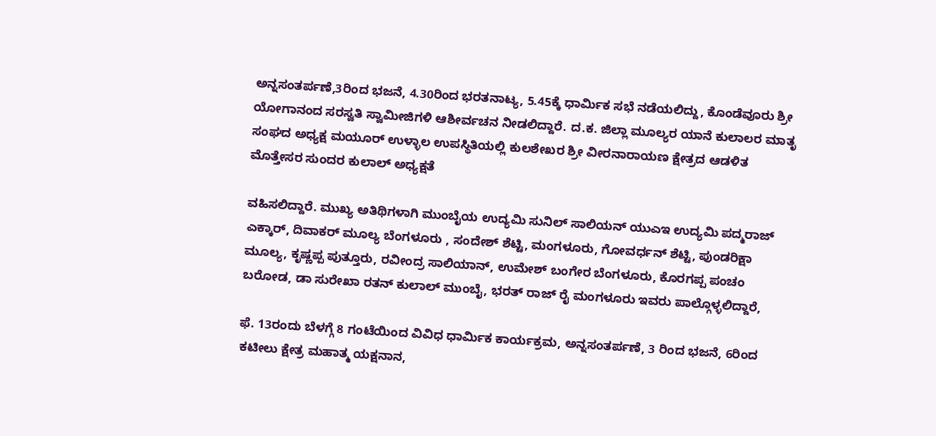ಅನ್ನಸಂತರ್ಪಣೆ,3ರಿಂದ ಭಜನೆ, 4.30ರಿಂದ ಭರತನಾಟ್ಯ, 5.45ಕ್ಕೆ ಧಾರ್ಮಿಕ ಸಭೆ ನಡೆಯಲಿದ್ದು, ಕೊಂಡೆವೂರು ಶ್ರೀ ಯೋಗಾನಂದ ಸರಸ್ವತಿ ಸ್ವಾಮೀಜಿಗಳಿ ಆಶೀರ್ವಚನ ನೀಡಲಿದ್ದಾರೆ. ದ.ಕ. ಜಿಲ್ಲಾ ಮೂಲ್ಯರ ಯಾನೆ ಕುಲಾಲರ ಮಾತೃ ಸಂಘದ ಅಧ್ಯಕ್ಷ ಮಯೂರ್ ಉಳ್ಳಾಲ ಉಪಸ್ಥಿತಿಯಲ್ಲಿ ಕುಲಶೇಖರ ಶ್ರೀ ವೀರನಾರಾಯಣ ಕ್ಷೇತ್ರದ ಆಡಳಿತ ಮೊತ್ತೇಸರ ಸುಂದರ ಕುಲಾಲ್ ಅಧ್ಯಕ್ಷತೆ

ವಹಿಸಲಿದ್ದಾರೆ. ಮುಖ್ಯ ಅತಿಥಿಗಳಾಗಿ ಮುಂಬೈಯ ಉದ್ಯಮಿ ಸುನಿಲ್ ಸಾಲಿಯನ್ ಯುಎಇ ಉದ್ಯಮಿ ಪದ್ಮರಾಜ್ ಎಕ್ಕಾರ್, ದಿವಾಕರ್ ಮೂಲ್ಯ ಬೆಂಗಳೂರು , ಸಂದೇಶ್ ಶೆಟ್ಟಿ, ಮಂಗಳೂರು, ಗೋವರ್ಧನ್ ಶೆಟ್ಟಿ, ಪುಂಡರಿಕ್ಷಾ ಮೂಲ್ಯ, ಕೃಷ್ಣಪ್ಪ ಪುತ್ತೂರು, ರವೀಂದ್ರ ಸಾಲಿಯಾನ್, ಉಮೇಶ್ ಬಂಗೇರ ಬೆಂಗಳೂರು, ಕೊರಗಪ್ಪ ಪಂಚಂ ಬರೋಡ, ಡಾ ಸುರೇಖಾ ರತನ್ ಕುಲಾಲ್ ಮುಂಬೈ, ಭರತ್ ರಾಜ್ ರೈ ಮಂಗಳೂರು ಇವರು ಪಾಲ್ಗೊಳ್ಳಲಿದ್ದಾರೆ,

ಫೆ. 13ರಂದು ಬೆಳಗ್ಗೆ 8 ಗಂಟೆಯಿಂದ ವಿವಿಧ ಧಾರ್ಮಿಕ ಕಾರ್ಯಕ್ರಮ, ಅನ್ನಸಂತರ್ಪಣೆ, 3 ರಿಂದ ಭಜನೆ, 6ರಿಂದ ಕಟೀಲು ಕ್ಷೇತ್ರ ಮಹಾತ್ಮ ಯಕ್ಷನಾನ,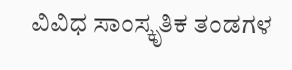ವಿವಿಧ ಸಾಂಸ್ಕೃತಿಕ ತಂಡಗಳ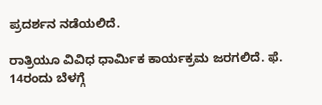ಪ್ರದರ್ಶನ ನಡೆಯಲಿದೆ.

ರಾತ್ರಿಯೂ ವಿವಿಧ ಧಾರ್ಮಿಕ ಕಾರ್ಯಕ್ರಮ ಜರಗಲಿದೆ. ಫೆ. 14ರಂದು ಬೆಳಗ್ಗೆ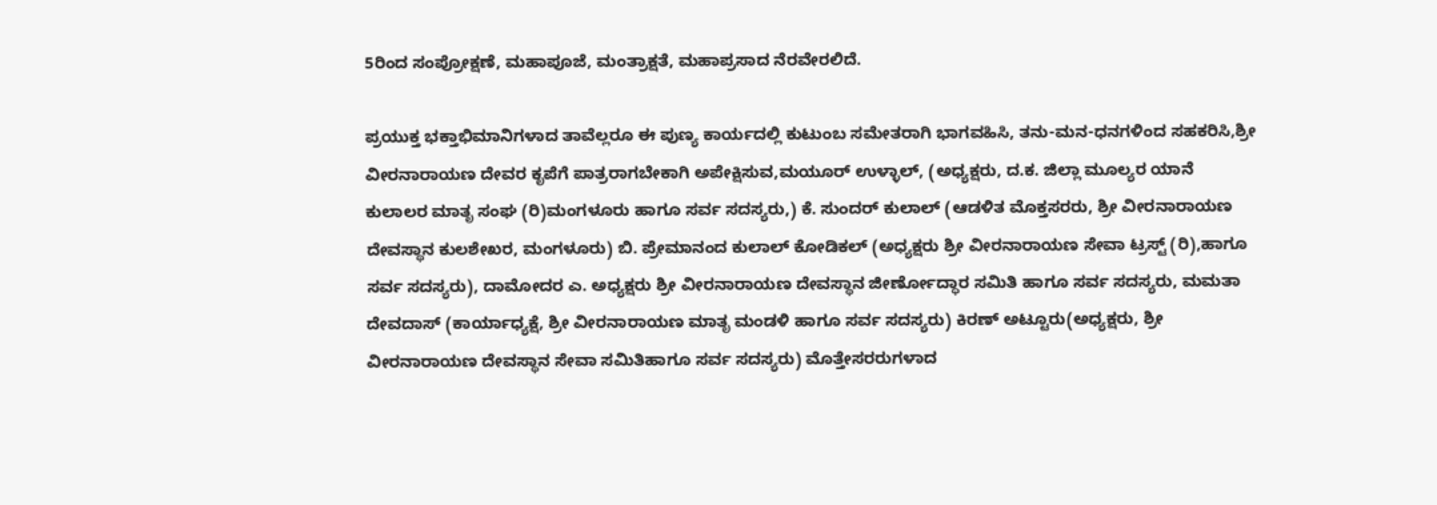5ರಿಂದ ಸಂಪ್ರೋಕ್ಷಣೆ, ಮಹಾಪೂಜೆ, ಮಂತ್ರಾಕ್ಷತೆ, ಮಹಾಪ್ರಸಾದ ನೆರವೇರಲಿದೆ.

ಪ್ರಯುಕ್ತ ಭಕ್ತಾಭಿಮಾನಿಗಳಾದ ತಾವೆಲ್ಲರೂ ಈ ಪುಣ್ಯ ಕಾರ್ಯದಲ್ಲಿ ಕುಟುಂಬ ಸಮೇತರಾಗಿ ಭಾಗವಹಿಸಿ, ತನು-ಮನ-ಧನಗಳಿಂದ ಸಹಕರಿಸಿ,ಶ್ರೀ ವೀರನಾರಾಯಣ ದೇವರ ಕೃಪೆಗೆ ಪಾತ್ರರಾಗಬೇಕಾಗಿ ಅಪೇಕ್ಷಿಸುವ,ಮಯೂರ್ ಉಳ್ಳಾಲ್, (ಅಧ್ಯಕ್ಷರು, ದ.ಕ. ಜಿಲ್ಲಾ ಮೂಲ್ಯರ ಯಾನೆ ಕುಲಾಲರ ಮಾತೃ ಸಂಘ (ರಿ)ಮಂಗಳೂರು ಹಾಗೂ ಸರ್ವ ಸದಸ್ಯರು,) ಕೆ. ಸುಂದರ್ ಕುಲಾಲ್ (ಆಡಳಿತ ಮೊಕ್ತಸರರು, ಶ್ರೀ ವೀರನಾರಾಯಣ ದೇವಸ್ಥಾನ ಕುಲಶೇಖರ, ಮಂಗಳೂರು) ಬಿ. ಪ್ರೇಮಾನಂದ ಕುಲಾಲ್ ಕೋಡಿಕಲ್ (ಅಧ್ಯಕ್ಷರು ಶ್ರೀ ವೀರನಾರಾಯಣ ಸೇವಾ ಟ್ರಸ್ಟ್ (ರಿ),ಹಾಗೂ ಸರ್ವ ಸದಸ್ಯರು), ದಾಮೋದರ ಎ. ಅಧ್ಯಕ್ಷರು ಶ್ರೀ ವೀರನಾರಾಯಣ ದೇವಸ್ಥಾನ ಜೀರ್ಣೋದ್ಧಾರ ಸಮಿತಿ ಹಾಗೂ ಸರ್ವ ಸದಸ್ಯರು, ಮಮತಾ ದೇವದಾಸ್ (ಕಾರ್ಯಾಧ್ಯಕ್ಷೆ, ಶ್ರೀ ವೀರನಾರಾಯಣ ಮಾತೃ ಮಂಡಳಿ ಹಾಗೂ ಸರ್ವ ಸದಸ್ಯರು) ಕಿರಣ್ ಅಟ್ಟೂರು(ಅಧ್ಯಕ್ಷರು, ಶ್ರೀ ವೀರನಾರಾಯಣ ದೇವಸ್ಥಾನ ಸೇವಾ ಸಮಿತಿಹಾಗೂ ಸರ್ವ ಸದಸ್ಯರು) ಮೊತ್ತೇಸರರುಗಳಾದ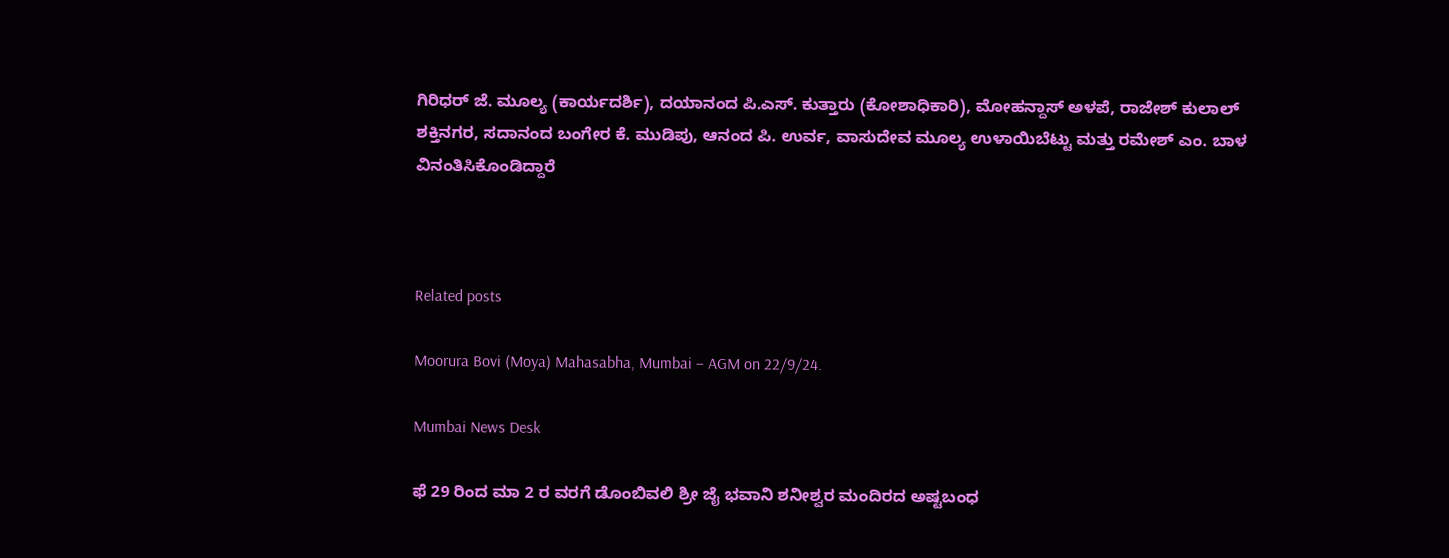ಗಿರಿಧರ್ ಜೆ. ಮೂಲ್ಯ (ಕಾರ್ಯದರ್ಶಿ), ದಯಾನಂದ ಪಿ.ಎಸ್. ಕುತ್ತಾರು (ಕೋಶಾಧಿಕಾರಿ), ಮೋಹನ್ದಾಸ್ ಅಳಪೆ, ರಾಜೇಶ್ ಕುಲಾಲ್ ಶಕ್ತಿನಗರ, ಸದಾನಂದ ಬಂಗೇರ ಕೆ. ಮುಡಿಪು, ಆನಂದ ಪಿ. ಉರ್ವ, ವಾಸುದೇವ ಮೂಲ್ಯ ಉಳಾಯಿಬೆಟ್ಟು ಮತ್ತು ರಮೇಶ್ ಎಂ. ಬಾಳ ವಿನಂತಿಸಿಕೊಂಡಿದ್ದಾರೆ



Related posts

Moorura Bovi (Moya) Mahasabha, Mumbai – AGM on 22/9/24.

Mumbai News Desk

ಫೆ 29 ರಿಂದ ಮಾ 2 ರ ವರಗೆ ಡೊಂಬಿವಲಿ ಶ್ರೀ ಜೈ ಭವಾನಿ ಶನೀಶ್ವರ ಮಂದಿರದ ಅಷ್ಟಬಂಧ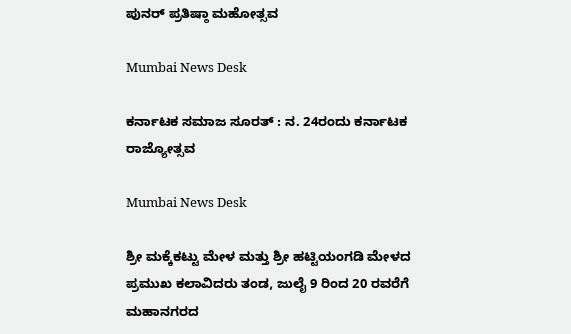ಪುನರ್‌ ಪ್ರತಿಷ್ಠಾ ಮಹೋತ್ಸವ

Mumbai News Desk

ಕರ್ನಾಟಕ ಸಮಾಜ ಸೂರತ್ : ನ. 24ರಂದು ಕರ್ನಾಟಕ ರಾಜ್ಯೋತ್ಸವ

Mumbai News Desk

ಶ್ರೀ ಮಕ್ಕೆಕಟ್ಟು ಮೇಳ ಮತ್ತು ಶ್ರೀ ಹಟ್ಟಿಯಂಗಡಿ ಮೇಳದ ಪ್ರಮುಖ ಕಲಾವಿದರು ತಂಡ, ಜುಲೈ 9 ರಿಂದ 20 ರವರೆಗೆ  ಮಹಾನಗರದ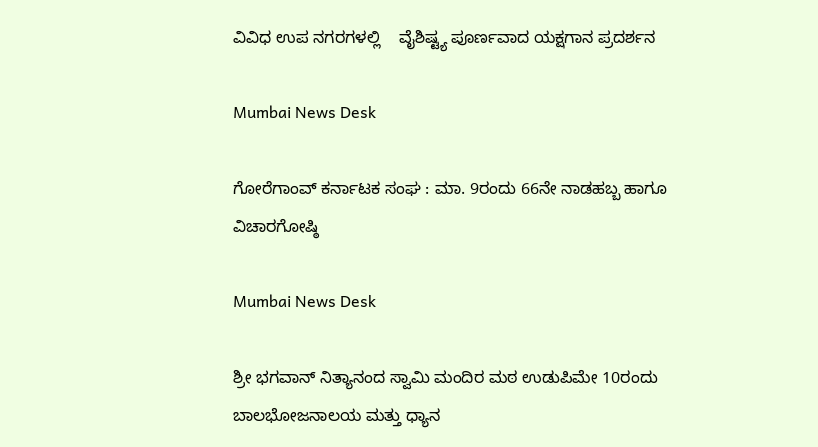ವಿವಿಧ ಉಪ ನಗರಗಳಲ್ಲಿ    ವೈಶಿಷ್ಟ್ಯ ಪೂರ್ಣವಾದ ಯಕ್ಷಗಾನ ಪ್ರದರ್ಶನ

Mumbai News Desk

ಗೋರೆಗಾಂವ್ ಕರ್ನಾಟಕ ಸಂಘ : ಮಾ. 9ರಂದು 66ನೇ ನಾಡಹಬ್ಬ ಹಾಗೂ ವಿಚಾರಗೋಷ್ಠಿ

Mumbai News Desk

ಶ್ರೀ ಭಗವಾನ್ ನಿತ್ಯಾನಂದ ಸ್ವಾಮಿ ಮಂದಿರ ಮಠ ಉಡುಪಿಮೇ 10ರಂದು ಬಾಲಭೋಜನಾಲಯ ಮತ್ತು ಧ್ಯಾನ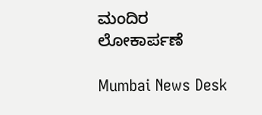ಮಂದಿರ ಲೋಕಾರ್ಪಣೆ

Mumbai News Desk